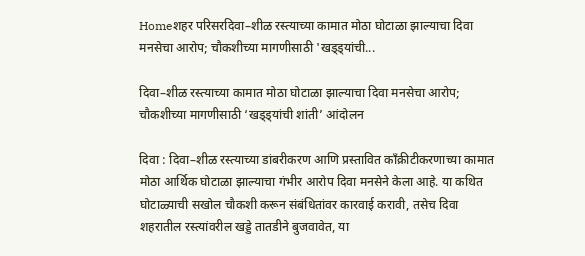Homeशहर परिसरदिवा–शीळ रस्त्याच्या कामात मोठा घोटाळा झाल्याचा दिवा मनसेचा आरोप; चौकशीच्या मागणीसाठी 'खड्ड्यांची...

दिवा–शीळ रस्त्याच्या कामात मोठा घोटाळा झाल्याचा दिवा मनसेचा आरोप; चौकशीच्या मागणीसाठी ‘खड्ड्यांची शांती’ आंदोलन

दिवा : दिवा–शीळ रस्त्याच्या डांबरीकरण आणि प्रस्तावित काँक्रीटीकरणाच्या कामात मोठा आर्थिक घोटाळा झाल्याचा गंभीर आरोप दिवा मनसेने केला आहे. या कथित घोटाळ्याची सखोल चौकशी करून संबंधितांवर कारवाई करावी, तसेच दिवा शहरातील रस्त्यांवरील खड्डे तातडीने बुजवावेत, या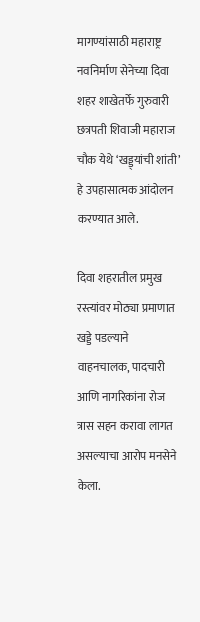मागण्यांसाठी महाराष्ट्र नवनिर्माण सेनेच्या दिवा शहर शाखेतर्फे गुरुवारी छत्रपती शिवाजी महाराज चौक येथे ‘खड्ड्यांची शांती’ हे उपहासात्मक आंदोलन करण्यात आले.

दिवा शहरातील प्रमुख रस्त्यांवर मोठ्या प्रमाणात खड्डे पडल्याने वाहनचालक, पादचारी आणि नागरिकांना रोज त्रास सहन करावा लागत असल्याचा आरोप मनसेने केला.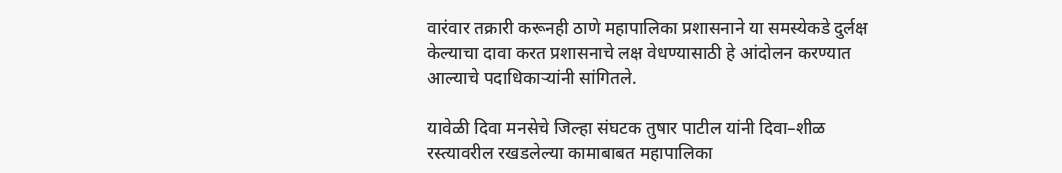वारंवार तक्रारी करूनही ठाणे महापालिका प्रशासनाने या समस्येकडे दुर्लक्ष केल्याचा दावा करत प्रशासनाचे लक्ष वेधण्यासाठी हे आंदोलन करण्यात आल्याचे पदाधिकाऱ्यांनी सांगितले.

यावेळी दिवा मनसेचे जिल्हा संघटक तुषार पाटील यांनी दिवा–शीळ रस्त्यावरील रखडलेल्या कामाबाबत महापालिका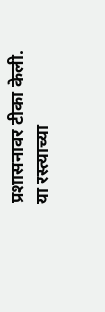प्रशासनावर टीका केली. या रस्त्याच्या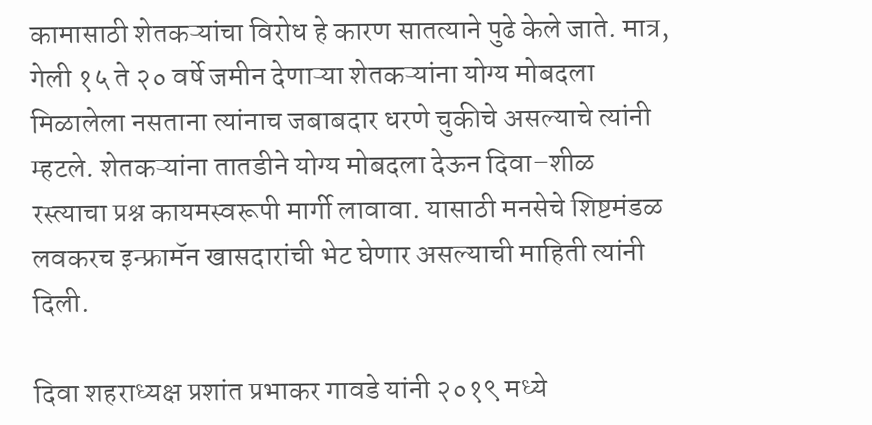कामासाठी शेतकऱ्यांचा विरोध हे कारण सातत्याने पुढे केले जाते. मात्र, गेली १५ ते २० वर्षे जमीन देणाऱ्या शेतकऱ्यांना योग्य मोबदला मिळालेला नसताना त्यांनाच जबाबदार धरणे चुकीचे असल्याचे त्यांनी म्हटले. शेतकऱ्यांना तातडीने योग्य मोबदला देऊन दिवा–शीळ रस्त्याचा प्रश्न कायमस्वरूपी मार्गी लावावा. यासाठी मनसेचे शिष्टमंडळ लवकरच इन्फ्रामॅन खासदारांची भेट घेणार असल्याची माहिती त्यांनी दिली.

दिवा शहराध्यक्ष प्रशांत प्रभाकर गावडे यांनी २०१९ मध्ये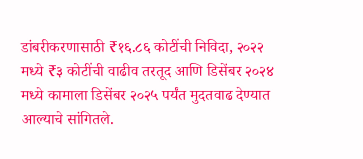डांबरीकरणासाठी ₹१६.८६ कोटींची निविदा, २०२२ मध्ये ₹३ कोटींची वाढीव तरतूद आणि डिसेंबर २०२४ मध्ये कामाला डिसेंबर २०२५ पर्यंत मुदतवाढ देण्यात आल्याचे सांगितले.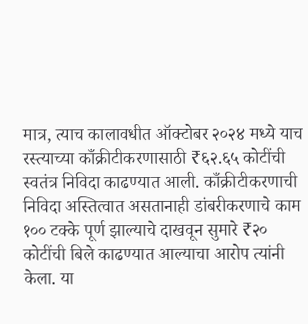मात्र, त्याच कालावधीत ऑक्टोबर २०२४ मध्ये याच रस्त्याच्या काँक्रीटीकरणासाठी ₹६२.६५ कोटींची स्वतंत्र निविदा काढण्यात आली. काँक्रीटीकरणाची निविदा अस्तित्वात असतानाही डांबरीकरणाचे काम १०० टक्के पूर्ण झाल्याचे दाखवून सुमारे ₹२० कोटींची बिले काढण्यात आल्याचा आरोप त्यांनी केला. या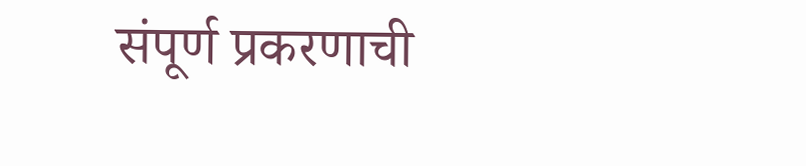संपूर्ण प्रकरणाची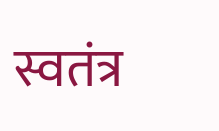स्वतंत्र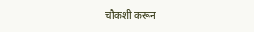चौकशी करून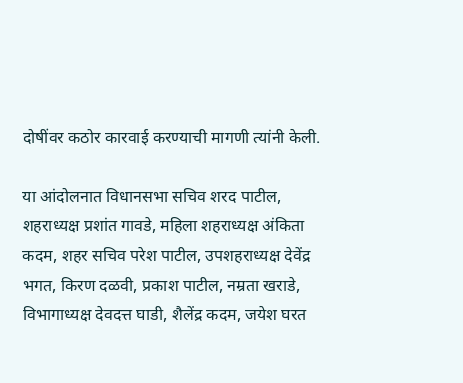दोषींवर कठोर कारवाई करण्याची मागणी त्यांनी केली.

या आंदोलनात विधानसभा सचिव शरद पाटील, शहराध्यक्ष प्रशांत गावडे, महिला शहराध्यक्ष अंकिता कदम, शहर सचिव परेश पाटील, उपशहराध्यक्ष देवेंद्र भगत, किरण दळवी, प्रकाश पाटील, नम्रता खराडे, विभागाध्यक्ष देवदत्त घाडी, शैलेंद्र कदम, जयेश घरत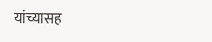यांच्यासह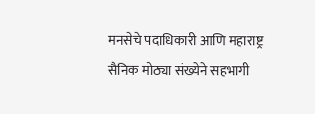मनसेचे पदाधिकारी आणि महाराष्ट्र सैनिक मोठ्या संख्येने सहभागी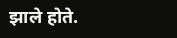झाले होते.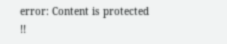error: Content is protected !!